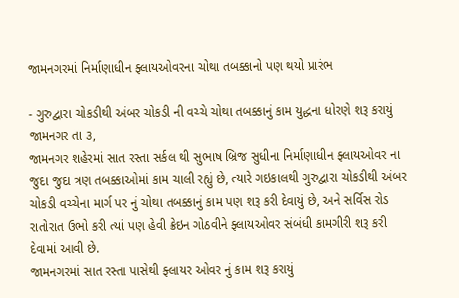જામનગરમાં નિર્માણાધીન ફ્લાયઓવરના ચોથા તબક્કાનો પણ થયો પ્રારંભ

- ગુરુદ્વારા ચોકડીથી અંબર ચોકડી ની વચ્ચે ચોથા તબક્કાનું કામ યુદ્ધના ધોરણે શરૂ કરાયું
જામનગર તા ૩,
જામનગર શહેરમાં સાત રસ્તા સર્કલ થી સુભાષ બ્રિજ સુધીના નિર્માણાધીન ફ્લાયઓવર ના જુદા જુદા ત્રણ તબક્કાઓમાં કામ ચાલી રહ્યું છે, ત્યારે ગઇકાલથી ગુરુદ્વારા ચોકડીથી અંબર ચોકડી વચ્ચેના માર્ગ પર નું ચોથા તબક્કાનું કામ પણ શરૂ કરી દેવાયું છે, અને સર્વિસ રોડ રાતોરાત ઉભો કરી ત્યાં પણ હેવી ક્રેઇન ગોઠવીને ફ્લાયઓવર સંબંધી કામગીરી શરૂ કરી દેવામાં આવી છે.
જામનગરમાં સાત રસ્તા પાસેથી ફ્લાયર ઓવર નું કામ શરૂ કરાયું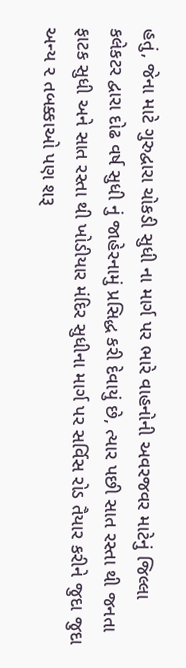હતું, જેના માટે ગુરુદ્વારા ચોકડી સુધી ના માર્ગ પર ભારે વાહનોની અવરજવર માટેનું જિલ્લા કલેકટર દ્વારા દોઢ વર્ષ સુધી નું જાહેરનામું પ્રસિદ્ધ કરી દેવાયું છે, ત્યાર પછી સાત રસ્તા થી જનતા ફાટક સુધી અને સાત રસ્તા થી ખોડીયાર મંદિર સુધીના માર્ગ પર સર્વિસ રોડ તૈયાર કરીને જુદા જુદા અન્ય ૨ તબક્કાઓ પણ શરૂ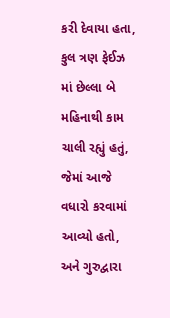કરી દેવાયા હતા,
કુલ ત્રણ ફેઈઝ માં છેલ્લા બે મહિનાથી કામ ચાલી રહ્યું હતું, જેમાં આજે વધારો કરવામાં આવ્યો હતો, અને ગુરુદ્વારા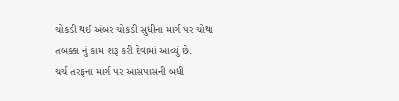ચોકડી થઈ અંબર ચોકડી સુધીના માર્ગ પર ચોથા તબક્કા નું કામ શરૂ કરી દેવામાં આવ્યું છે.
ચર્ચ તરફના માર્ગ પર આસપાસની બધી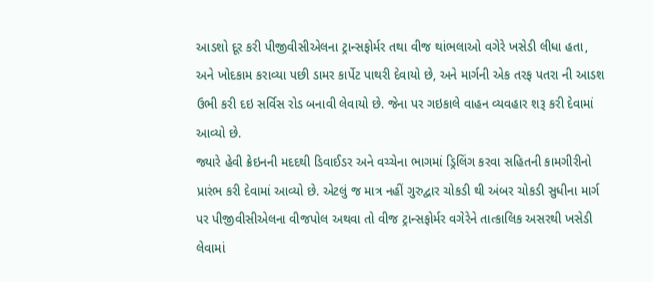આડશો દૂર કરી પીજીવીસીએલના ટ્રાન્સફોર્મર તથા વીજ થાંભલાઓ વગેરે ખસેડી લીધા હતા, અને ખોદકામ કરાવ્યા પછી ડામર કાર્પેટ પાથરી દેવાયો છે, અને માર્ગની એક તરફ પતરા ની આડશ ઉભી કરી દઇ સર્વિસ રોડ બનાવી લેવાયો છે. જેના પર ગઇકાલે વાહન વ્યવહાર શરૂ કરી દેવામાં આવ્યો છે.
જ્યારે હેવી ક્રેઇનની મદદથી ડિવાઈડર અને વચ્ચેના ભાગમાં ડ્રિલિંગ કરવા સહિતની કામગીરીનો પ્રારંભ કરી દેવામાં આવ્યો છે. એટલું જ માત્ર નહીં ગુરુદ્વાર ચોકડી થી અંબર ચોકડી સુધીના માર્ગ પર પીજીવીસીએલના વીજપોલ અથવા તો વીજ ટ્રાન્સફોર્મર વગેરેને તાત્કાલિક અસરથી ખસેડી લેવામાં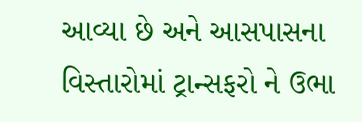આવ્યા છે અને આસપાસના વિસ્તારોમાં ટ્રાન્સફરો ને ઉભા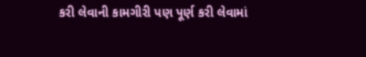કરી લેવાની કામગીરી પણ પૂર્ણ કરી લેવામાં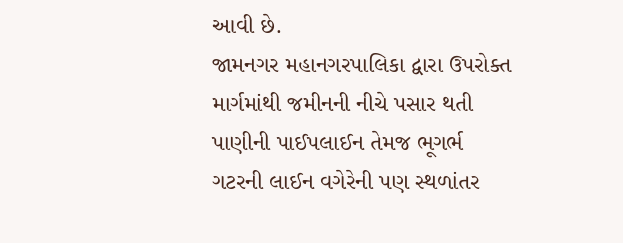આવી છે.
જામનગર મહાનગરપાલિકા દ્વારા ઉપરોક્ત માર્ગમાંથી જમીનની નીચે પસાર થતી પાણીની પાઈપલાઈન તેમજ ભૂગર્ભ ગટરની લાઈન વગેરેની પણ સ્થળાંતર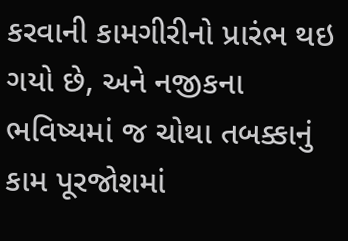કરવાની કામગીરીનો પ્રારંભ થઇ ગયો છે, અને નજીકના ભવિષ્યમાં જ ચોથા તબક્કાનું કામ પૂરજોશમાં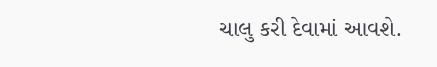ચાલુ કરી દેવામાં આવશે.